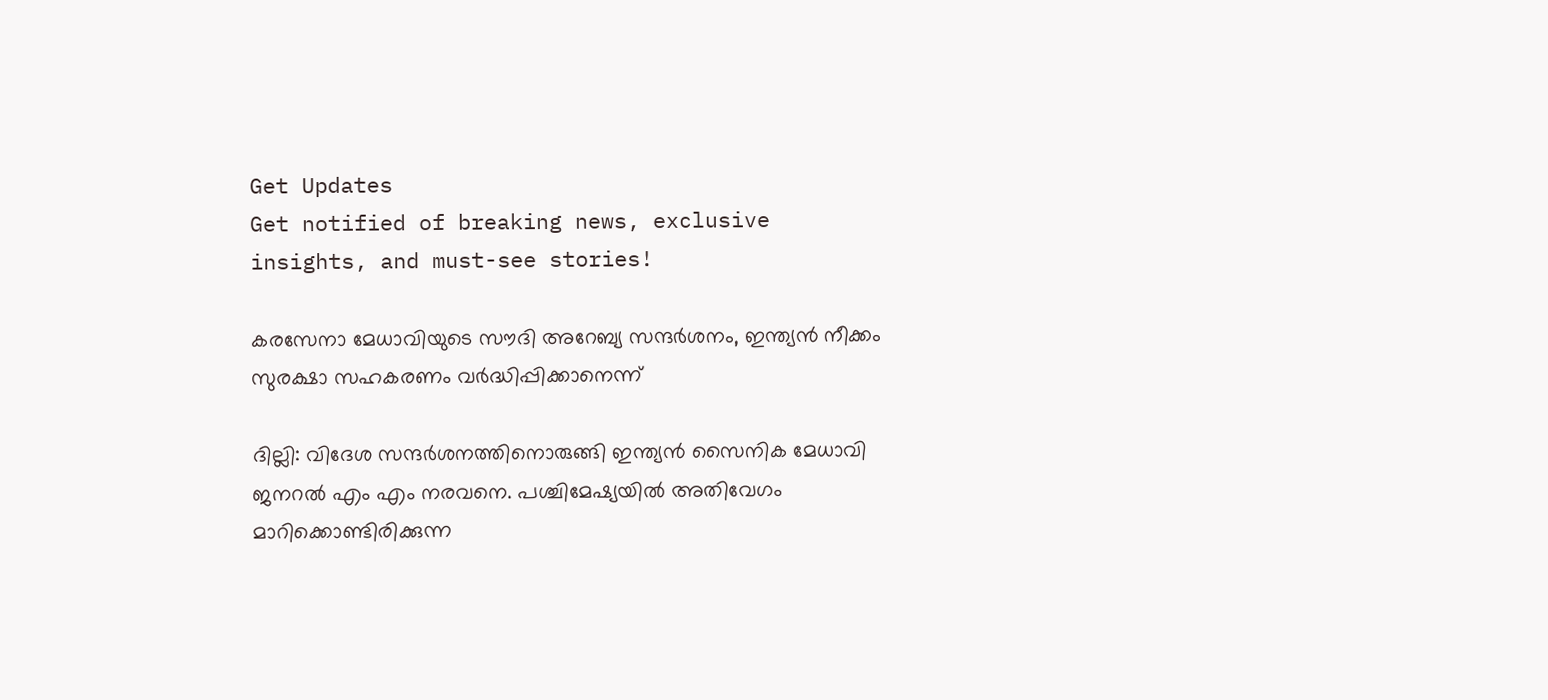Get Updates
Get notified of breaking news, exclusive insights, and must-see stories!

കരസേനാ മേധാവിയുടെ സൗദി അറേബ്യ സന്ദർശനം, ഇന്ത്യൻ നീക്കം സുരക്ഷാ സഹകരണം വർദ്ധിപ്പിക്കാനെന്ന്

ദില്ലി: വിദേശ സന്ദർശനത്തിനൊരുങ്ങി ഇന്ത്യൻ സൈനിക മേധാവി ജനറൽ എം എം നരവനെ. പശ്ചിമേഷ്യയിൽ അതിവേഗം മാറിക്കൊണ്ടിരിക്കുന്ന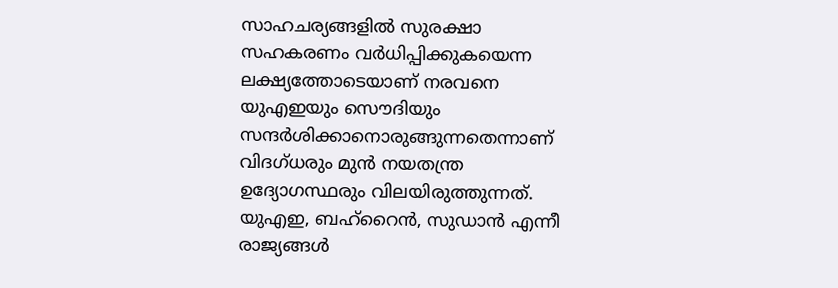സാഹചര്യങ്ങളിൽ സുരക്ഷാ സഹകരണം വർധിപ്പിക്കുകയെന്ന ലക്ഷ്യത്തോടെയാണ് നരവനെ യുഎഇയും സൌദിയും സന്ദർശിക്കാനൊരുങ്ങുന്നതെന്നാണ് വിദഗ്ധരും മുൻ നയതന്ത്ര ഉദ്യോഗസ്ഥരും വിലയിരുത്തുന്നത്. യുഎഇ, ബഹ്റൈൻ, സുഡാൻ എന്നീ രാജ്യങ്ങൾ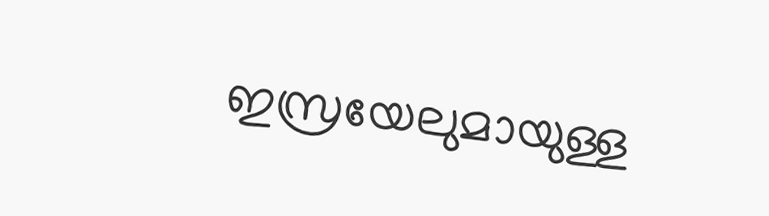ഇസ്രയേലുമായുള്ള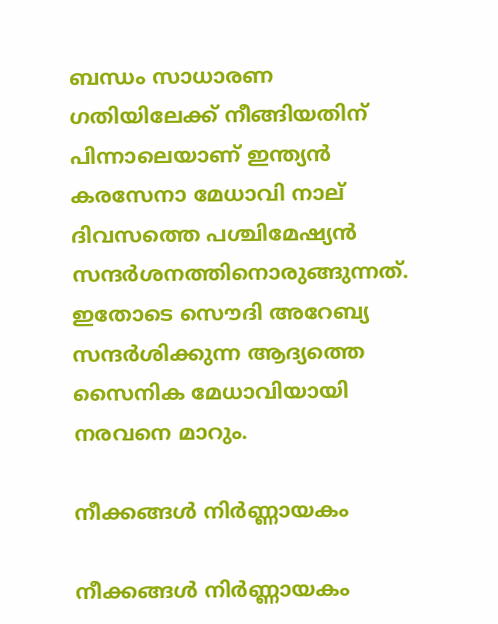ബന്ധം സാധാരണ ഗതിയിലേക്ക് നീങ്ങിയതിന് പിന്നാലെയാണ് ഇന്ത്യൻ കരസേനാ മേധാവി നാല് ദിവസത്തെ പശ്ചിമേഷ്യൻ സന്ദർശനത്തിനൊരുങ്ങുന്നത്. ഇതോടെ സൌദി അറേബ്യ സന്ദർശിക്കുന്ന ആദ്യത്തെ സൈനിക മേധാവിയായി നരവനെ മാറും.

നീക്കങ്ങൾ നിർണ്ണായകം

നീക്കങ്ങൾ നിർണ്ണായകം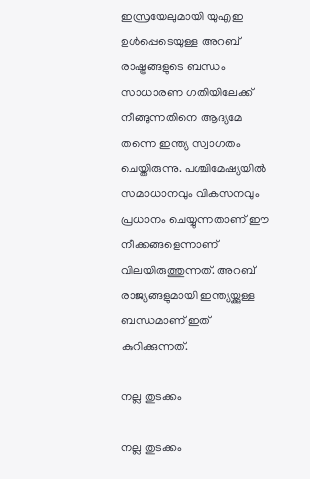ഇസ്രയേലുമായി യുഎഇ ഉൾപ്പെടെയുള്ള അറബ് രാഷ്ട്രങ്ങളുടെ ബന്ധം സാധാരണ ഗതിയിലേക്ക് നീങ്ങുന്നതിനെ ആദ്യമേ തന്നെ ഇന്ത്യ സ്വാഗതം ചെയ്തിരുന്നു. പശ്ചിമേഷ്യയിൽ സമാധാനവും വികസനവും പ്രധാനം ചെയ്യുന്നതാണ് ഈ നീക്കങ്ങളെന്നാണ് വിലയിരുത്തുന്നത്. അറബ് രാജ്യങ്ങളുമായി ഇന്ത്യയ്ക്കുള്ള ബന്ധമാണ് ഇത് കുറിക്കുന്നത്.

നല്ല തുടക്കം

നല്ല തുടക്കം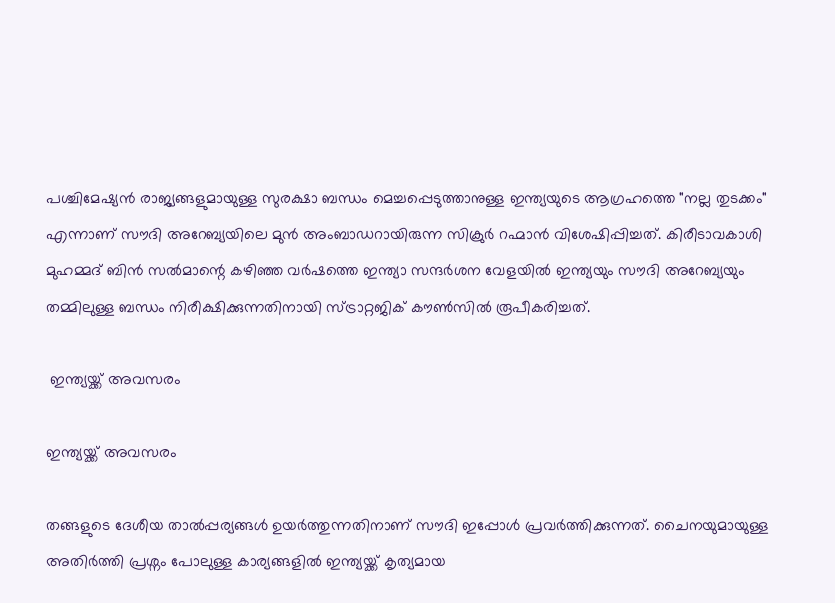പശ്ചിമേഷ്യൻ രാജ്യങ്ങളുമായുള്ള സുരക്ഷാ ബന്ധം മെച്ചപ്പെടുത്താനുള്ള ഇന്ത്യയുടെ ആഗ്രഹത്തെ "നല്ല തുടക്കം" എന്നാണ് സൗദി അറേബ്യയിലെ മുൻ അംബാഡറായിരുന്ന സിക്രുർ റഹ്മാൻ വിശേഷിപ്പിച്ചത്. കിരീടാവകാശി മുഹമ്മദ് ബിൻ സൽമാന്റെ കഴിഞ്ഞ വർഷത്തെ ഇന്ത്യാ സന്ദർശന വേളയിൽ ഇന്ത്യയും സൗദി അറേബ്യയും തമ്മിലുള്ള ബന്ധം നിരീക്ഷിക്കുന്നതിനായി സ്ട്രാറ്റജിക് കൗൺസിൽ രൂപീകരിച്ചത്.

 ഇന്ത്യയ്ക്ക് അവസരം

ഇന്ത്യയ്ക്ക് അവസരം

തങ്ങളുടെ ദേശീയ താൽപ്പര്യങ്ങൾ ഉയർത്തുന്നതിനാണ് സൗദി ഇപ്പോൾ പ്രവർത്തിക്കുന്നത്. ചൈനയുമായുള്ള അതിർത്തി പ്രശ്നം പോലുള്ള കാര്യങ്ങളിൽ ഇന്ത്യയ്ക്ക് കൃത്യമായ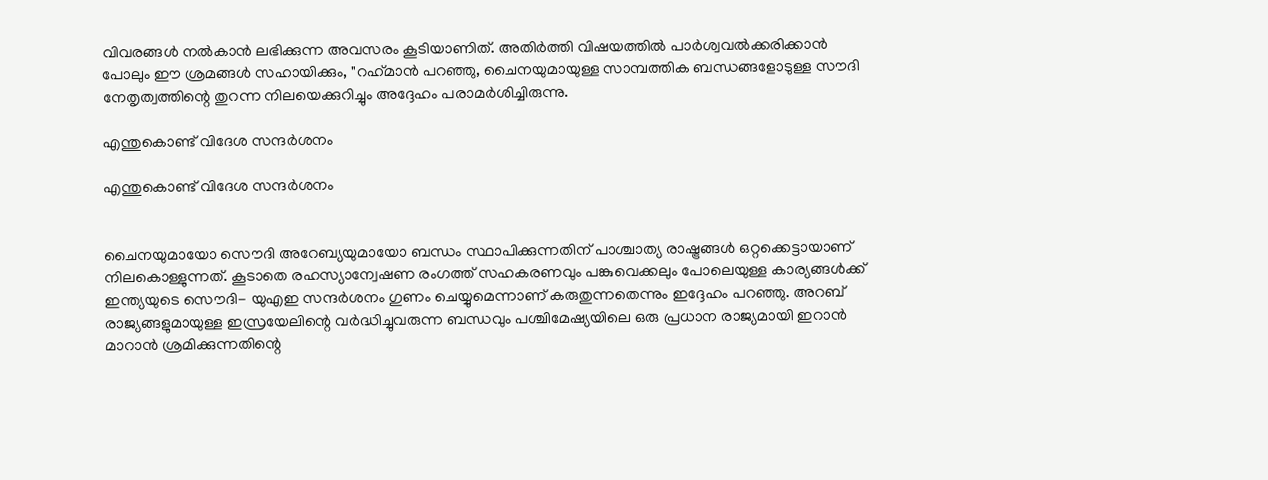വിവരങ്ങൾ നൽകാൻ ലഭിക്കുന്ന അവസരം കൂടിയാണിത്. അതിർത്തി വിഷയത്തിൽ പാർശ്വവൽക്കരിക്കാൻ പോലും ഈ ശ്രമങ്ങൾ സഹായിക്കും, "റഹ്‌മാൻ പറഞ്ഞു, ചൈനയുമായുള്ള സാമ്പത്തിക ബന്ധങ്ങളോടുള്ള സൗദി നേതൃത്വത്തിന്റെ തുറന്ന നിലയെക്കുറിച്ചും അദ്ദേഹം പരാമർശിച്ചിരുന്നു.

എന്തുകൊണ്ട് വിദേശ സന്ദർശനം

എന്തുകൊണ്ട് വിദേശ സന്ദർശനം


ചൈനയുമായോ സൌദി അറേബ്യയുമായോ ബന്ധം സ്ഥാപിക്കുന്നതിന് പാശ്ചാത്യ രാഷ്ട്രങ്ങൾ ഒറ്റക്കെട്ടായാണ് നിലകൊള്ളുന്നത്. കൂടാതെ രഹസ്യാന്വേഷണ രംഗത്ത് സഹകരണവും പങ്കുവെക്കലും പോലെയുള്ള കാര്യങ്ങൾക്ക് ഇന്ത്യയുടെ സൌദി- യുഎഇ സന്ദർശനം ഗുണം ചെയ്യുമെന്നാണ് കരുതുന്നതെന്നും ഇദ്ദേഹം പറഞ്ഞു. അറബ് രാജ്യങ്ങളുമായുള്ള ഇസ്രയേലിന്റെ വർദ്ധിച്ചുവരുന്ന ബന്ധവും പശ്ചിമേഷ്യയിലെ ഒരു പ്രധാന രാജ്യമായി ഇറാൻ മാറാൻ ശ്രമിക്കുന്നതിന്റെ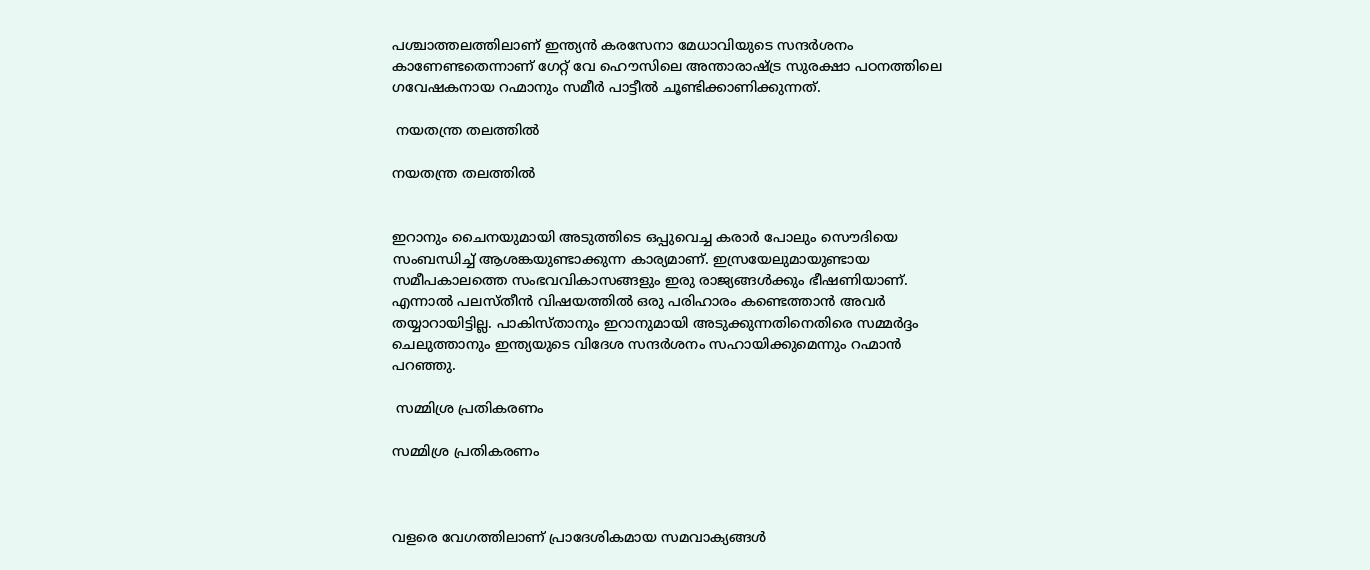പശ്ചാത്തലത്തിലാണ് ഇന്ത്യൻ കരസേനാ മേധാവിയുടെ സന്ദർശനം കാണേണ്ടതെന്നാണ് ഗേറ്റ് വേ ഹൌസിലെ അന്താരാഷ്ട്ര സുരക്ഷാ പഠനത്തിലെ ഗവേഷകനായ റഹ്മാനും സമീർ പാട്ടീൽ ചൂണ്ടിക്കാണിക്കുന്നത്.

 നയതന്ത്ര തലത്തിൽ

നയതന്ത്ര തലത്തിൽ


ഇറാനും ചൈനയുമായി അടുത്തിടെ ഒപ്പുവെച്ച കരാർ പോലും സൌദിയെ സംബന്ധിച്ച് ആശങ്കയുണ്ടാക്കുന്ന കാര്യമാണ്. ഇസ്രയേലുമായുണ്ടായ സമീപകാലത്തെ സംഭവവികാസങ്ങളും ഇരു രാജ്യങ്ങൾക്കും ഭീഷണിയാണ്. എന്നാൽ പലസ്തീൻ വിഷയത്തിൽ ഒരു പരിഹാരം കണ്ടെത്താൻ അവർ തയ്യാറായിട്ടില്ല. പാകിസ്താനും ഇറാനുമായി അടുക്കുന്നതിനെതിരെ സമ്മർദ്ദം ചെലുത്താനും ഇന്ത്യയുടെ വിദേശ സന്ദർശനം സഹായിക്കുമെന്നും റഹ്മാൻ പറഞ്ഞു.

 സമ്മിശ്ര പ്രതികരണം

സമ്മിശ്ര പ്രതികരണം



വളരെ വേഗത്തിലാണ് പ്രാദേശികമായ സമവാക്യങ്ങൾ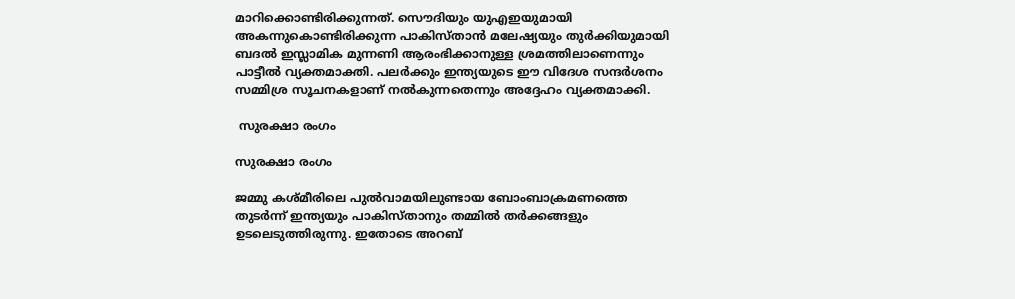മാറിക്കൊണ്ടിരിക്കുന്നത്. സൌദിയും യുഎഇയുമായി അകന്നുകൊണ്ടിരിക്കുന്ന പാകിസ്താൻ മലേഷ്യയും തുർക്കിയുമായി ബദൽ ഇസ്ലാമിക മുന്നണി ആരംഭിക്കാനുള്ള ശ്രമത്തിലാണെന്നും പാട്ടീൽ വ്യക്തമാക്തി. പലർക്കും ഇന്ത്യയുടെ ഈ വിദേശ സന്ദർശനം സമ്മിശ്ര സൂചനകളാണ് നൽകുന്നതെന്നും അദ്ദേഹം വ്യക്തമാക്കി.

 സുരക്ഷാ രംഗം

സുരക്ഷാ രംഗം

ജമ്മു കശ്മീരിലെ പുൽവാമയിലുണ്ടായ ബോംബാക്രമണത്തെ തുടർന്ന് ഇന്ത്യയും പാകിസ്താനും തമ്മിൽ തർക്കങ്ങളും ഉടലെടുത്തിരുന്നു. ഇതോടെ അറബ്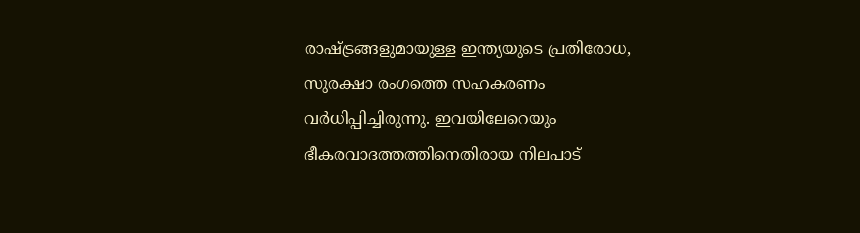രാഷ്ട്രങ്ങളുമായുള്ള ഇന്ത്യയുടെ പ്രതിരോധ, സുരക്ഷാ രംഗത്തെ സഹകരണം വർധിപ്പിച്ചിരുന്നു. ഇവയിലേറെയും ഭീകരവാദത്തത്തിനെതിരായ നിലപാട്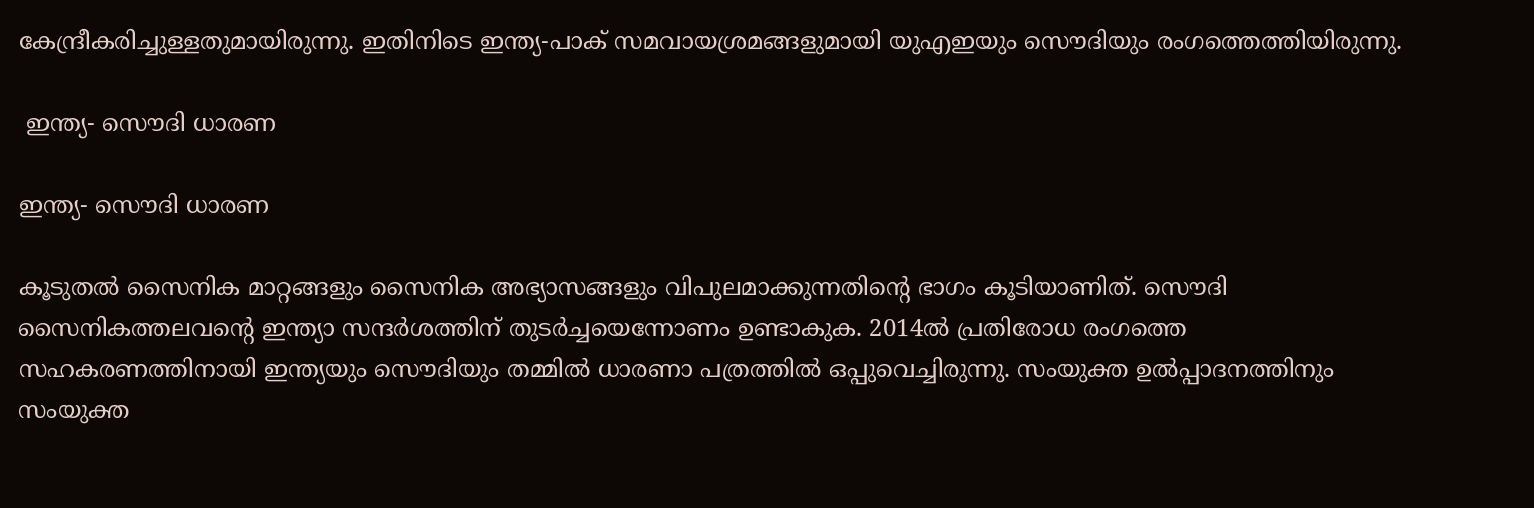കേന്ദ്രീകരിച്ചുള്ളതുമായിരുന്നു. ഇതിനിടെ ഇന്ത്യ-പാക് സമവായശ്രമങ്ങളുമായി യുഎഇയും സൌദിയും രംഗത്തെത്തിയിരുന്നു.

 ഇന്ത്യ- സൌദി ധാരണ

ഇന്ത്യ- സൌദി ധാരണ

കൂടുതൽ സൈനിക മാറ്റങ്ങളും സൈനിക അഭ്യാസങ്ങളും വിപുലമാക്കുന്നതിന്റെ ഭാഗം കൂടിയാണിത്. സൌദി സൈനികത്തലവന്റെ ഇന്ത്യാ സന്ദർശത്തിന് തുടർച്ചയെന്നോണം ഉണ്ടാകുക. 2014ൽ പ്രതിരോധ രംഗത്തെ സഹകരണത്തിനായി ഇന്ത്യയും സൌദിയും തമ്മിൽ ധാരണാ പത്രത്തിൽ ഒപ്പുവെച്ചിരുന്നു. സംയുക്ത ഉൽപ്പാദനത്തിനും സംയുക്ത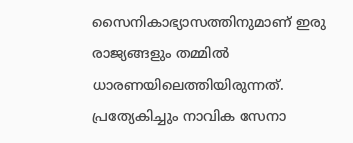സൈനികാഭ്യാസത്തിനുമാണ് ഇരു രാജ്യങ്ങളും തമ്മിൽ ധാരണയിലെത്തിയിരുന്നത്. പ്രത്യേകിച്ചും നാവിക സേനാ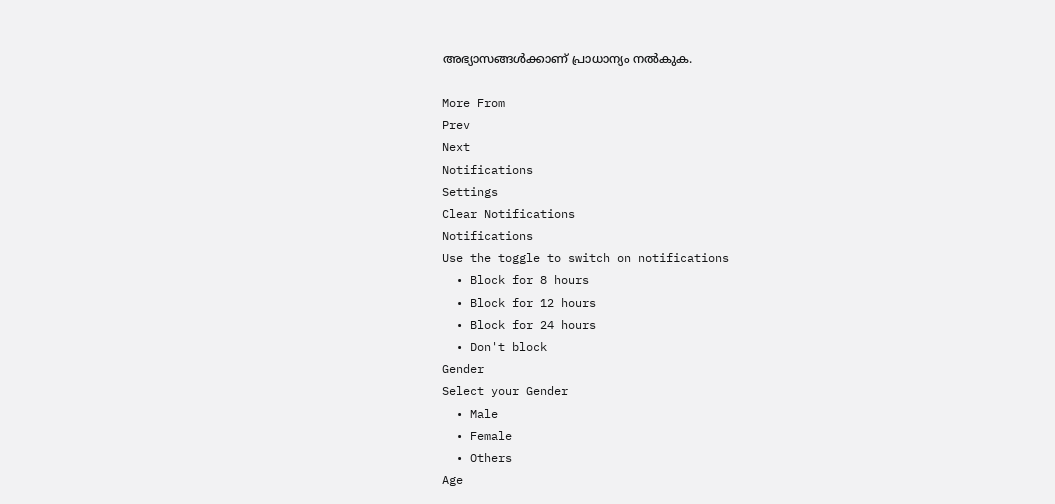അഭ്യാസങ്ങൾക്കാണ് പ്രാധാന്യം നൽകുക.

More From
Prev
Next
Notifications
Settings
Clear Notifications
Notifications
Use the toggle to switch on notifications
  • Block for 8 hours
  • Block for 12 hours
  • Block for 24 hours
  • Don't block
Gender
Select your Gender
  • Male
  • Female
  • Others
Age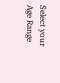Select your Age Range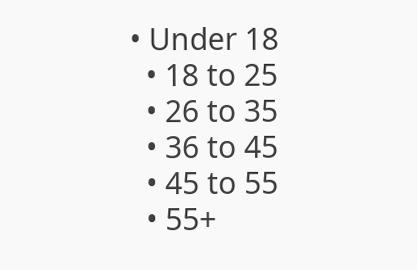• Under 18
  • 18 to 25
  • 26 to 35
  • 36 to 45
  • 45 to 55
  • 55+